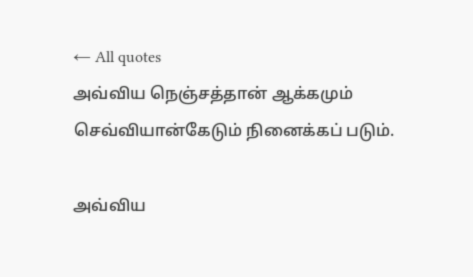← All quotes
அவ்விய நெஞ்சத்தான் ஆக்கமும் செவ்வியான்கேடும் நினைக்கப் படும்.

அவ்விய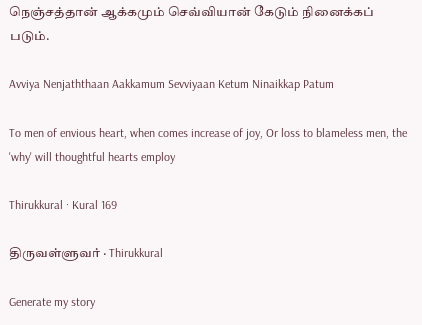நெஞ்சத்தான் ஆக்கமும் செவ்வியான் கேடும் நினைக்கப் படும்.

Avviya Nenjaththaan Aakkamum Sevviyaan Ketum Ninaikkap Patum

To men of envious heart, when comes increase of joy, Or loss to blameless men, the 'why' will thoughtful hearts employ

Thirukkural · Kural 169

திருவள்ளுவர் · Thirukkural

Generate my story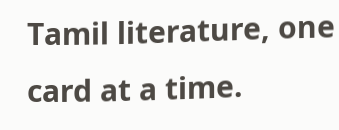Tamil literature, one card at a time.